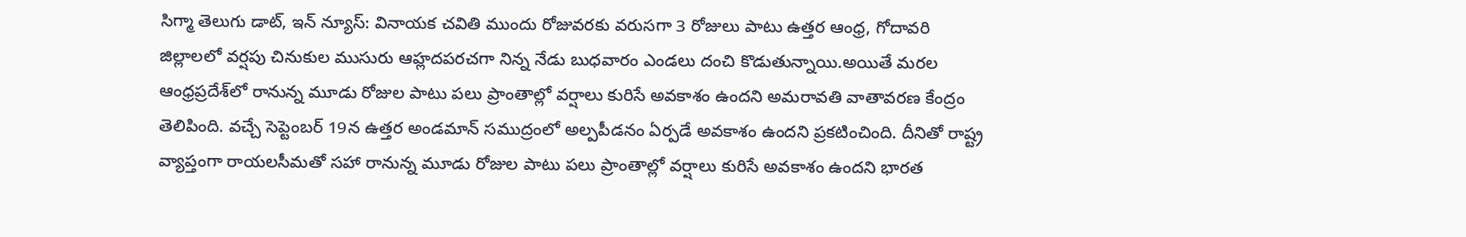సిగ్మా తెలుగు డాట్, ఇన్ న్యూస్: వినాయక చవితి ముందు రోజువరకు వరుసగా 3 రోజులు పాటు ఉత్తర ఆంధ్ర, గోదావరి జిల్లాలలో వర్షపు చినుకుల ముసురు ఆహ్లదపరచగా నిన్న నేడు బుధవారం ఎండలు దంచి కొడుతున్నాయి.అయితే మరల ఆంధ్రప్రదేశ్‌లో రానున్న మూడు రోజుల పాటు పలు ప్రాంతాల్లో వర్షాలు కురిసే అవకాశం ఉందని అమరావతి వాతావరణ కేంద్రం తెలిపింది. వచ్చే సెప్టెంబర్ 19న ఉత్తర అండమాన్ సముద్రంలో అల్పపీడనం ఏర్పడే అవకాశం ఉందని ప్రకటించింది. దీనితో రాష్ట్ర వ్యాప్తంగా రాయలసీమతో సహా రానున్న మూడు రోజుల పాటు పలు ప్రాంతాల్లో వర్షాలు కురిసే అవకాశం ఉందని భారత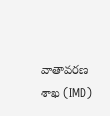వాతావరణ శాఖ (IMD)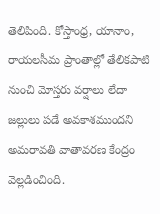తెలిపింది. కోస్తాంధ్ర, యానాం, రాయలసీమ ప్రాంతాల్లో తేలికపాటి నుంచి మోస్తరు వర్షాలు లేదా జల్లులు పడే అవకాశముందని అమరావతి వాతావరణ కేంద్రం వెల్లడించింది.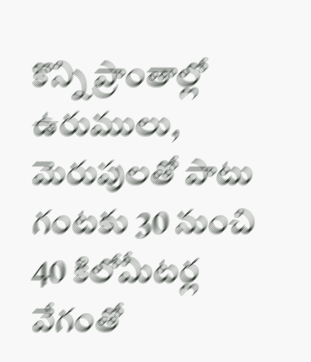కొన్ని ప్రాంతాల్లో ఉరుములు, మెరుపులతో పాటు గంటకు 30 నుంచి 40 కిలోమీటర్ల వేగంతో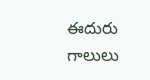ఈదురు గాలులు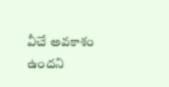వీచే అవకాశం ఉందని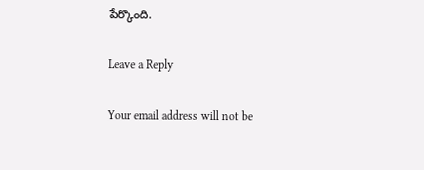పేర్కొంది.

Leave a Reply

Your email address will not be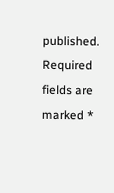published. Required fields are marked *